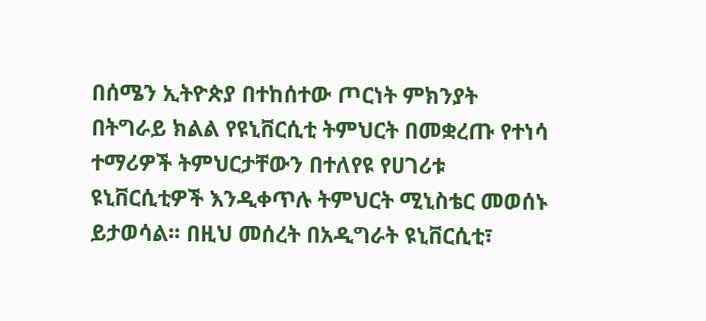በሰሜን ኢትዮጵያ በተከሰተው ጦርነት ምክንያት በትግራይ ክልል የዩኒቨርሲቲ ትምህርት በመቋረጡ የተነሳ ተማሪዎች ትምህርታቸውን በተለየዩ የሀገሪቱ ዩኒቨርሲቲዎች እንዲቀጥሉ ትምህርት ሚኒስቴር መወሰኑ ይታወሳል፡፡ በዚህ መሰረት በአዲግራት ዩኒቨርሲቲ፣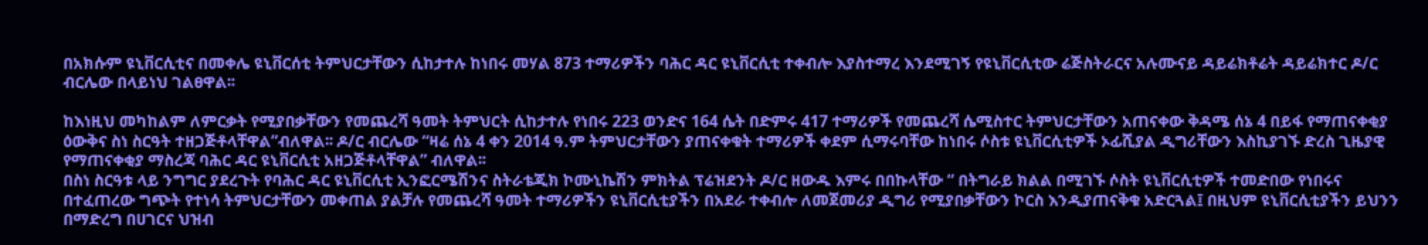በአክሱም ዩኒቨርሲቲና በመቀሌ ዩኒቨርሰቲ ትምህርታቸውን ሲከታተሉ ከነበሩ መሃል 873 ተማሪዎችን ባሕር ዳር ዩኒቨርሲቲ ተቀብሎ እያስተማረ እንደሚገኝ የዩኒቨርሲቲው ሬጅስትራርና አሉሙናይ ዳይሬክቶሬት ዳይሬክተር ዶ/ር ብርሌው በላይነህ ገልፀዋል፡፡

ከእነዚህ መካከልም ለምርቃት የሚያበቃቸውን የመጨረሻ ዓመት ትምህርት ሲከታተሉ የነበሩ 223 ወንድና 164 ሴት በድምሩ 417 ተማሪዎች የመጨረሻ ሴሚስተር ትምህርታቸውን አጠናቀው ቅዳሜ ሰኔ 4 በይፋ የማጠናቀቂያ ዕውቅና ስነ ስርዓት ተዘጋጅቶላቸዋል”ብለዋል፡፡ ዶ/ር ብርሌው “ዛሬ ሰኔ 4 ቀን 2014 ዓ.ም ትምህርታቸውን ያጠናቀቁት ተማሪዎች ቀደም ሲማሩባቸው ከነበሩ ሶስቱ ዩኒቨርሲቲዎች ኦፊሺያል ዲግሪቸውን እስኪያገኙ ድረስ ጊዜያዊ የማጠናቀቂያ ማስረጃ ባሕር ዳር ዩኒቨርሲቲ አዘጋጅቶላቸዋል” ብለዋል፡፡
በስነ ስርዓቱ ላይ ንግግር ያደረጉት የባሕር ዳር ዩኒቨርሲቲ ኢንፎርሜሽንና ስትራቴጂክ ኮሙኒኬሽን ምክትል ፕሬዝደንት ዶ/ር ዘውዱ እምሩ በበኩላቸው “ በትግራይ ክልል በሚገኙ ሶስት ዩኒቨርሲቲዎች ተመድበው የነበሩና በተፈጠረው ግጭት የተነሳ ትምህርታቸውን መቀጠል ያልቻሉ የመጨረሻ ዓመት ተማሪዎችን ዩኒቨርሲቲያችን በአደራ ተቀብሎ ለመጀመሪያ ዲግሪ የሚያበቃቸውን ኮርስ እንዲያጠናቅቁ አድርጓል፤ በዚህም ዩኒቨርሲቲያችን ይህንን በማድረግ በሀገርና ህዝብ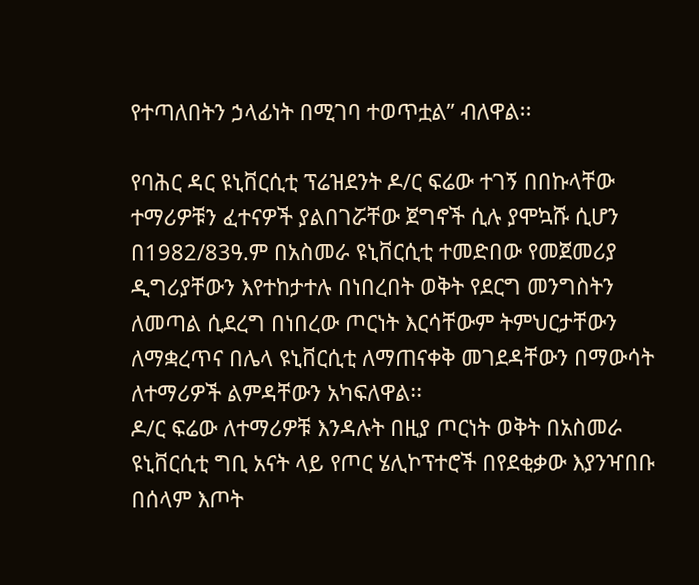የተጣለበትን ኃላፊነት በሚገባ ተወጥቷል” ብለዋል፡፡

የባሕር ዳር ዩኒቨርሲቲ ፕሬዝደንት ዶ/ር ፍሬው ተገኝ በበኩላቸው ተማሪዎቹን ፈተናዎች ያልበገሯቸው ጀግኖች ሲሉ ያሞኳሹ ሲሆን በ1982/83ዓ.ም በአስመራ ዩኒቨርሲቲ ተመድበው የመጀመሪያ ዲግሪያቸውን እየተከታተሉ በነበረበት ወቅት የደርግ መንግስትን ለመጣል ሲደረግ በነበረው ጦርነት እርሳቸውም ትምህርታቸውን ለማቋረጥና በሌላ ዩኒቨርሲቲ ለማጠናቀቅ መገደዳቸውን በማውሳት ለተማሪዎች ልምዳቸውን አካፍለዋል፡፡
ዶ/ር ፍሬው ለተማሪዎቹ እንዳሉት በዚያ ጦርነት ወቅት በአስመራ ዩኒቨርሲቲ ግቢ አናት ላይ የጦር ሄሊኮፕተሮች በየደቂቃው እያንዣበቡ በሰላም እጦት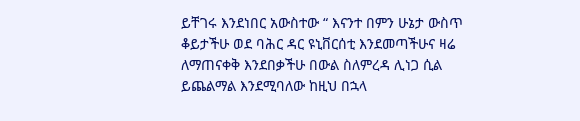ይቸገሩ እንደነበር አውስተው “ እናንተ በምን ሁኔታ ውስጥ ቆይታችሁ ወደ ባሕር ዳር ዩኒቨርሰቲ እንደመጣችሁና ዛሬ ለማጠናቀቅ እንደበቃችሁ በውል ስለምረዳ ሊነጋ ሲል ይጨልማል እንደሚባለው ከዚህ በኋላ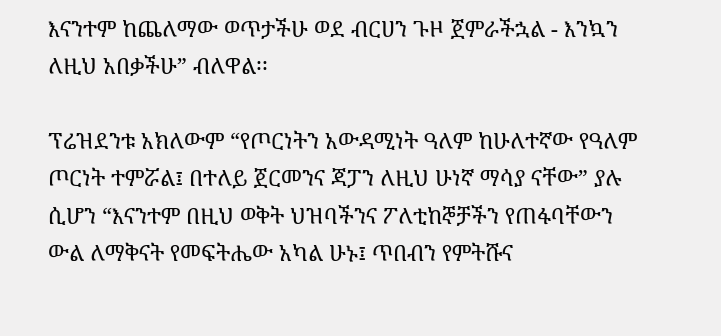እናንተም ከጨለማው ወጥታችሁ ወደ ብርሀን ጉዞ ጀምራችኋል - እንኳን ለዚህ አበቃችሁ” ብለዋል፡፡

ፕሬዝደንቱ አክለውም “የጦርነትን አውዳሚነት ዓለም ከሁለተኛው የዓለም ጦርነት ተምሯል፤ በተለይ ጀርመንና ጃፓን ለዚህ ሁነኛ ማሳያ ናቸው” ያሉ ሲሆን “እናንተም በዚህ ወቅት ህዝባችንና ፖለቲከኞቻችን የጠፋባቸውን ውል ለማቅናት የመፍትሔው አካል ሁኑ፤ ጥበብን የምትሹና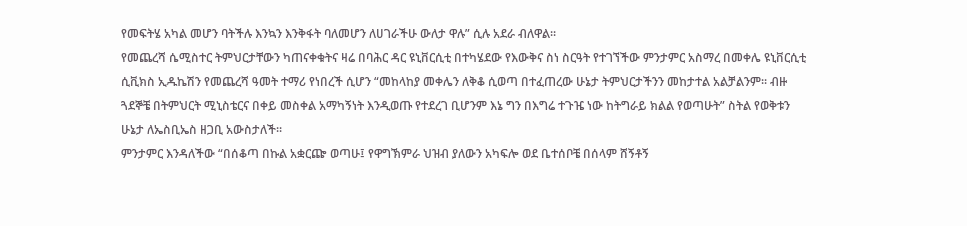የመፍትሄ አካል መሆን ባትችሉ እንኳን እንቅፋት ባለመሆን ለሀገራችሁ ውለታ ዋሉ” ሲሉ አደራ ብለዋል፡፡
የመጨረሻ ሴሚስተር ትምህርታቸውን ካጠናቀቁትና ዛሬ በባሕር ዳር ዩኒቨርሲቲ በተካሄደው የእውቅና ስነ ስርዓት የተገኘችው ምንታምር አስማረ በመቀሌ ዩኒቨርሲቲ ሲቪክስ ኢዱኬሽን የመጨረሻ ዓመት ተማሪ የነበረች ሲሆን “መከላከያ መቀሌን ለቅቆ ሲወጣ በተፈጠረው ሁኔታ ትምህርታችንን መከታተል አልቻልንም፡፡ ብዙ ጓደኞቼ በትምህርት ሚኒስቴርና በቀይ መስቀል አማካኝነት እንዲወጡ የተደረገ ቢሆንም እኔ ግን በእግሬ ተጉዤ ነው ከትግራይ ክልል የወጣሁት” ስትል የወቅቱን ሁኔታ ለኤስቢኤስ ዘጋቢ አውስታለች፡፡
ምንታምር እንዳለችው “በሰቆጣ በኩል አቋርጬ ወጣሁ፤ የዋግኽምራ ህዝብ ያለውን አካፍሎ ወደ ቤተሰቦቼ በሰላም ሸኝቶኝ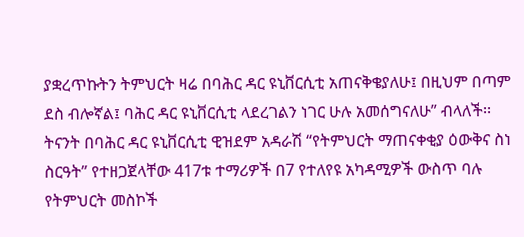ያቋረጥኩትን ትምህርት ዛሬ በባሕር ዳር ዩኒቨርሲቲ አጠናቅቄያለሁ፤ በዚህም በጣም ደስ ብሎኛል፤ ባሕር ዳር ዩኒቨርሲቲ ላደረገልን ነገር ሁሉ አመሰግናለሁ” ብላለች፡፡
ትናንት በባሕር ዳር ዩኒቨርሲቲ ዊዝደም አዳራሽ “የትምህርት ማጠናቀቂያ ዕውቅና ስነ ስርዓት” የተዘጋጀላቸው 417ቱ ተማሪዎች በ7 የተለየዩ አካዳሚዎች ውስጥ ባሉ የትምህርት መስኮች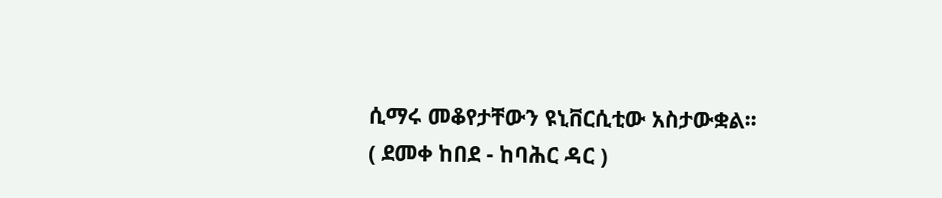ሲማሩ መቆየታቸውን ዩኒቨርሲቲው አስታውቋል፡፡
( ደመቀ ከበደ - ከባሕር ዳር )